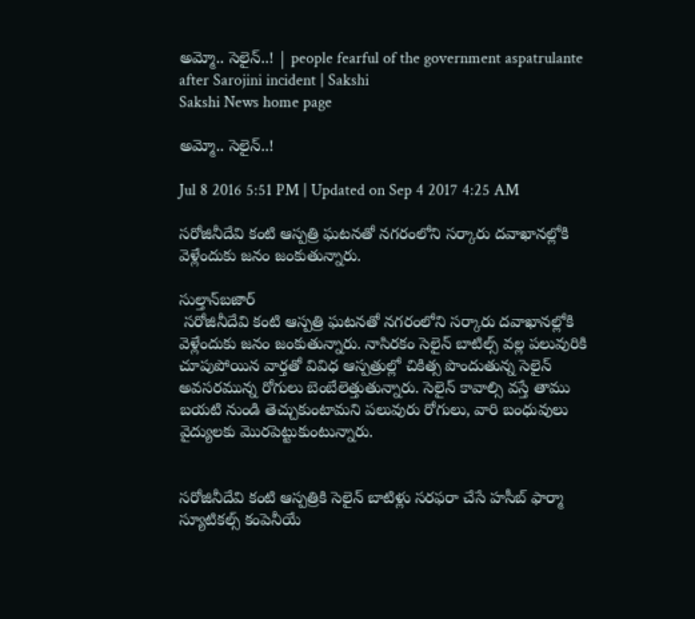అమ్మో.. సెలైన్..! | people fearful of the government aspatrulante after Sarojini incident | Sakshi
Sakshi News home page

అమ్మో.. సెలైన్..!

Jul 8 2016 5:51 PM | Updated on Sep 4 2017 4:25 AM

సరోజినీదేవి కంటి ఆస్పత్రి ఘటనతో నగరంలోని సర్కారు దవాఖానల్లోకి వెళ్లేందుకు జనం జంకుతున్నారు.

సుల్తాన్‌బజార్
 సరోజినీదేవి కంటి ఆస్పత్రి ఘటనతో నగరంలోని సర్కారు దవాఖానల్లోకి వెళ్లేందుకు జనం జంకుతున్నారు. నాసిరకం సెలైన్ బాటిల్స్ వల్ల పలువురికి చూపుపోయిన వార్తతో వివిధ ఆస్పత్రుల్లో చికిత్స పొందుతున్న సెలైన్ అవసరమున్న రోగులు బెంబేలెత్తుతున్నారు. సెలైన్ కావాల్సి వస్తే తాము బయటి నుండి తెచ్చుకుంటామని పలువురు రోగులు, వారి బంధువులు వైద్యులకు మొరపెట్టుకుంటున్నారు.


సరోజినీదేవి కంటి ఆస్పత్రికి సెలైన్ బాటిళ్లు సరఫరా చేసే హసీబ్ ఫార్మా స్యూటికల్స్ కంపెనీయే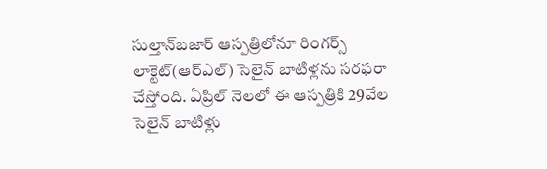సుల్తాన్‌బజార్ ఆస్పత్రిలోనూ రింగర్స్ లాక్టెట్(ఆర్‌ఎల్) సెలైన్ బాటిళ్లను సరఫరా చేస్తోంది. ఏప్రిల్ నెలలో ఈ ఆస్పత్రికి 29వేల సెలైన్ బాటిళ్లు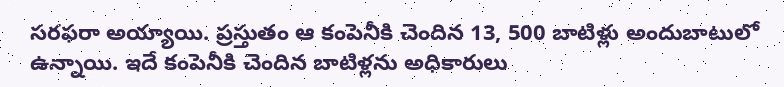సరఫరా అయ్యాయి. ప్రస్తుతం ఆ కంపెనీకి చెందిన 13, 500 బాటిళ్లు అందుబాటులో ఉన్నాయి. ఇదే కంపెనీకి చెందిన బాటిళ్లను అధికారులు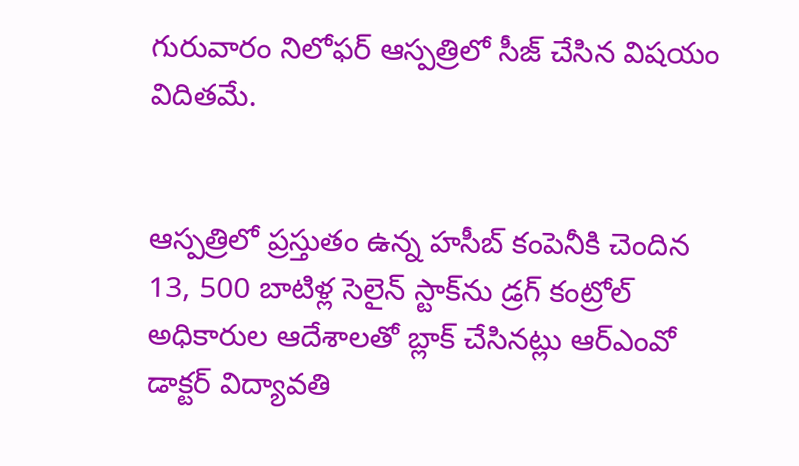గురువారం నిలోఫర్ ఆస్పత్రిలో సీజ్ చేసిన విషయం విదితమే.


ఆస్పత్రిలో ప్రస్తుతం ఉన్న హసీబ్ కంపెనీకి చెందిన 13, 500 బాటిళ్ల సెలైన్ స్టాక్‌ను డ్రగ్ కంట్రోల్ అధికారుల ఆదేశాలతో బ్లాక్ చేసినట్లు ఆర్‌ఎంవో డాక్టర్ విద్యావతి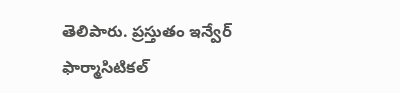తెలిపారు. ప్రస్తుతం ఇన్వేర్ ఫార్మాసిటికల్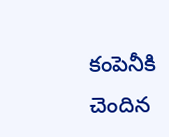కంపెనీకి చెందిన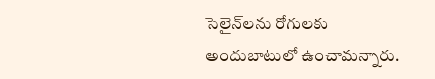సెలైన్‌లను రోగులకు అందుబాటులో ఉంచామన్నారు.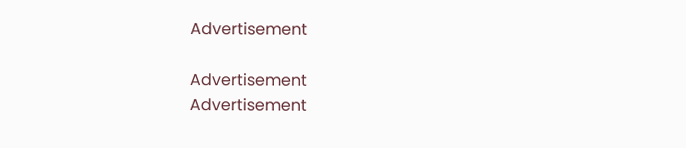Advertisement

Advertisement
Advertisement